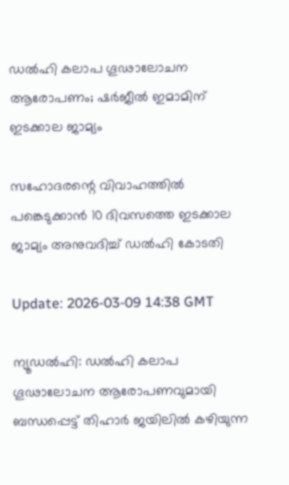ഡല്‍ഹി കലാപ ഗൂഢാലോചന ആരോപണം; ഷര്‍ജീല്‍ ഇമാമിന് ഇടക്കാല ജാമ്യം

സഹോദരന്റെ വിവാഹത്തില്‍ പങ്കെടുക്കാന്‍ 10 ദിവസത്തെ ഇടക്കാല ജാമ്യം അനുവദിച്ച് ഡല്‍ഹി കോടതി

Update: 2026-03-09 14:38 GMT

ന്യൂഡല്‍ഹി: ഡല്‍ഹി കലാപ ഗൂഢാലോചന ആരോപണവുമായി ബന്ധപ്പെട്ട് തിഹാര്‍ ജയിലില്‍ കഴിയുന്ന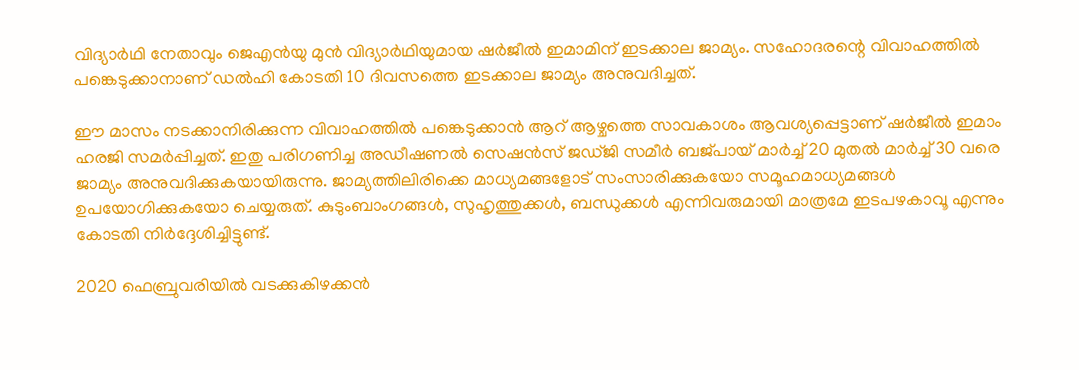വിദ്യാര്‍ഥി നേതാവും ജെഎന്‍യു മുന്‍ വിദ്യാര്‍ഥിയുമായ ഷര്‍ജീല്‍ ഇമാമിന് ഇടക്കാല ജാമ്യം. സഹോദരന്റെ വിവാഹത്തില്‍ പങ്കെടുക്കാനാണ് ഡല്‍ഹി കോടതി 10 ദിവസത്തെ ഇടക്കാല ജാമ്യം അനുവദിച്ചത്.

ഈ മാസം നടക്കാനിരിക്കുന്ന വിവാഹത്തില്‍ പങ്കെടുക്കാന്‍ ആറ് ആഴ്ചത്തെ സാവകാശം ആവശ്യപ്പെട്ടാണ് ഷര്‍ജീല്‍ ഇമാം ഹരജി സമര്‍പ്പിച്ചത്. ഇതു പരിഗണിച്ച അഡീഷണല്‍ സെഷന്‍സ് ജഡ്ജി സമീര്‍ ബജ്പായ് മാര്‍ച്ച് 20 മുതല്‍ മാര്‍ച്ച് 30 വരെ ജാമ്യം അനുവദിക്കുകയായിരുന്നു. ജാമ്യത്തിലിരിക്കെ മാധ്യമങ്ങളോട് സംസാരിക്കുകയോ സമൂഹമാധ്യമങ്ങള്‍ ഉപയോഗിക്കുകയോ ചെയ്യരുത്. കുടുംബാംഗങ്ങള്‍, സുഹൃത്തുക്കള്‍, ബന്ധുക്കള്‍ എന്നിവരുമായി മാത്രമേ ഇടപഴകാവൂ എന്നും കോടതി നിര്‍ദ്ദേശിച്ചിട്ടുണ്ട്.

2020 ഫെബ്രുവരിയില്‍ വടക്കുകിഴക്കന്‍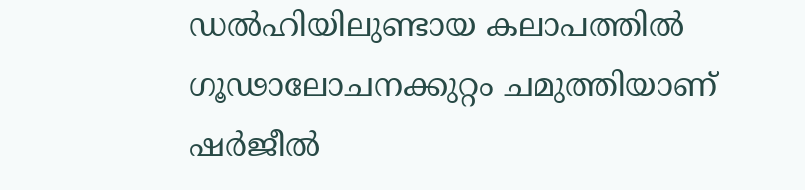ഡല്‍ഹിയിലുണ്ടായ കലാപത്തില്‍ ഗൂഢാലോചനക്കുറ്റം ചമുത്തിയാണ് ഷര്‍ജീല്‍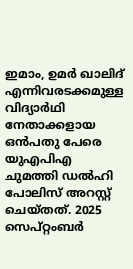ഇമാം, ഉമര്‍ ഖാലിദ് എന്നിവരടക്കമുള്ള വിദ്യാര്‍ഥി നേതാക്കളായ ഒന്‍പതു പേരെ യുഎപിഎ ചുമത്തി ഡല്‍ഹി പോലിസ് അറസ്റ്റ് ചെയ്തത്. 2025 സെപ്റ്റംബര്‍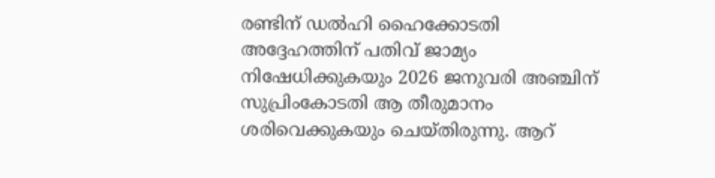രണ്ടിന് ഡല്‍ഹി ഹൈക്കോടതി അദ്ദേഹത്തിന് പതിവ് ജാമ്യം നിഷേധിക്കുകയും 2026 ജനുവരി അഞ്ചിന് സുപ്രിംകോടതി ആ തീരുമാനം ശരിവെക്കുകയും ചെയ്തിരുന്നു. ആറ്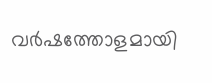വര്‍ഷത്തോളമായി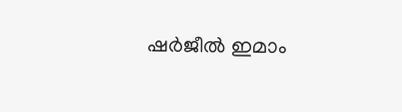ഷര്‍ജീല്‍ ഇമാം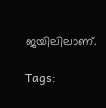ജയിലിലാണ്.

Tags: